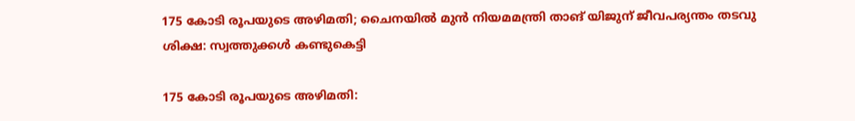175 കോടി രൂപയുടെ അഴിമതി; ചൈനയില്‍ മുന്‍ നിയമമന്ത്രി താങ് യിജുന് ജീവപര്യന്തം തടവു ശിക്ഷ: സ്വത്തുക്കള്‍ കണ്ടുകെട്ടി

175 കോടി രൂപയുടെ അഴിമതി: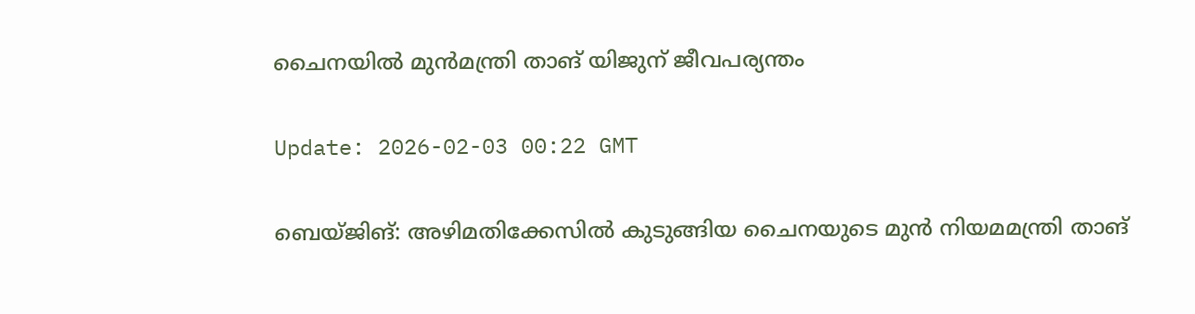ചൈനയിൽ മുൻമന്ത്രി താങ് യിജുന് ജീവപര്യന്തം

Update: 2026-02-03 00:22 GMT

ബെയ്ജിങ്: അഴിമതിക്കേസില്‍ കുടുങ്ങിയ ചൈനയുടെ മുന്‍ നിയമമന്ത്രി താങ്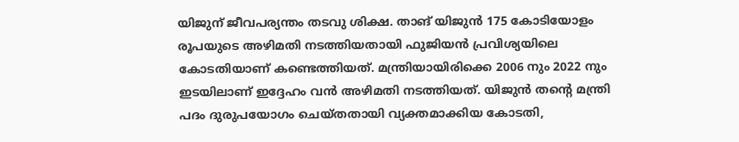യിജുന് ജീവപര്യന്തം തടവു ശിക്ഷ. താങ് യിജുന്‍ 175 കോടിയോളം രൂപയുടെ അഴിമതി നടത്തിയതായി ഫുജിയന്‍ പ്രവിശ്യയിലെ കോടതിയാണ് കണ്ടെത്തിയത്. മന്ത്രിയായിരിക്കെ 2006 നും 2022 നും ഇടയിലാണ് ഇദ്ദേഹം വന്‍ അഴിമതി നടത്തിയത്. യിജുന്‍ തന്റെ മന്ത്രി പദം ദുരുപയോഗം ചെയ്തതായി വ്യക്തമാക്കിയ കോടതി,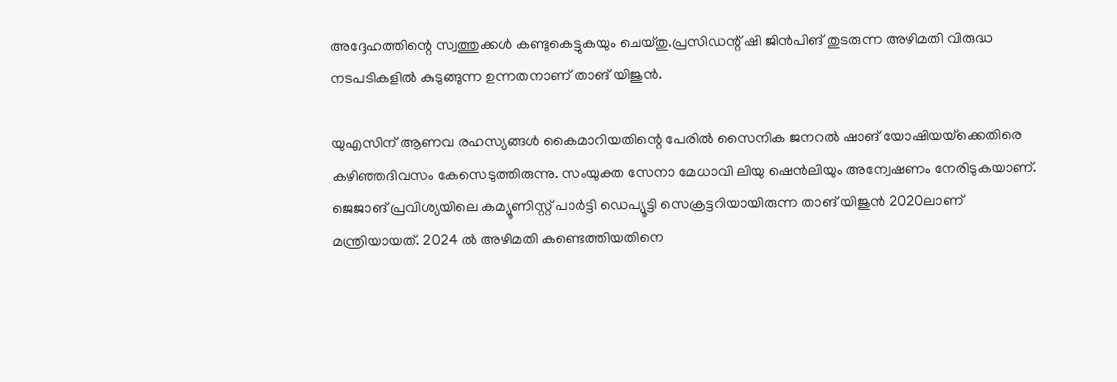അദ്ദേഹത്തിന്റെ സ്വത്തുക്കള്‍ കണ്ടുകെട്ടുകയും ചെയ്തു.പ്രസിഡന്റ് ഷി ജിന്‍പിങ് തുടരുന്ന അഴിമതി വിരുദ്ധ നടപടികളില്‍ കുടുങ്ങുന്ന ഉന്നതനാണ് താങ് യിജുന്‍.

യുഎസിന് ആണവ രഹസ്യങ്ങള്‍ കൈമാറിയതിന്റെ പേരില്‍ സൈനിക ജനറല്‍ ഷാങ് യോഷിയയ്‌ക്കെതിരെ കഴിഞ്ഞദിവസം കേസെടുത്തിരുന്നു. സംയുക്ത സേനാ മേധാവി ലിയു ഷെന്‍ലിയും അന്വേഷണം നേരിടുകയാണ്. ജെജാങ് പ്രവിശ്യയിലെ കമ്യൂണിസ്റ്റ് പാര്‍ട്ടി ഡെപ്യൂട്ടി സെക്രട്ടറിയായിരുന്ന താങ് യിജുന്‍ 2020ലാണ് മന്ത്രിയായത്. 2024 ല്‍ അഴിമതി കണ്ടെത്തിയതിനെ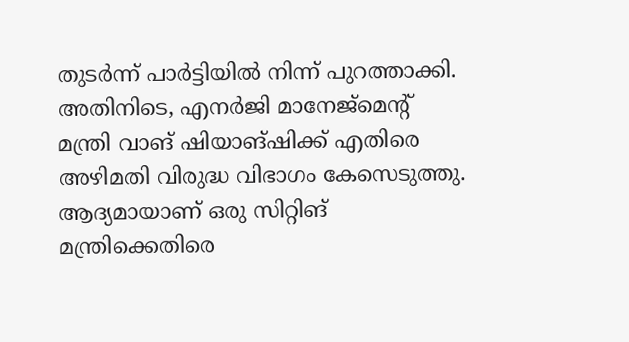തുടര്‍ന്ന് പാര്‍ട്ടിയില്‍ നിന്ന് പുറത്താക്കി. അതിനിടെ, എനര്‍ജി മാനേജ്‌മെന്റ് മന്ത്രി വാങ് ഷിയാങ്ഷിക്ക് എതിരെ അഴിമതി വിരുദ്ധ വിഭാഗം കേസെടുത്തു. ആദ്യമായാണ് ഒരു സിറ്റിങ് മന്ത്രിക്കെതിരെ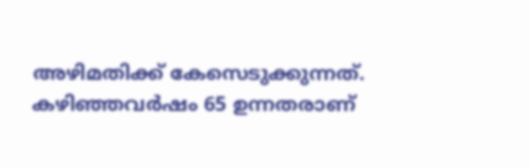അഴിമതിക്ക് കേസെടുക്കുന്നത്. കഴിഞ്ഞവര്‍ഷം 65 ഉന്നതരാണ്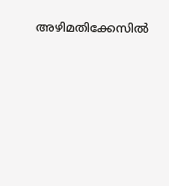അഴിമതിക്കേസില്‍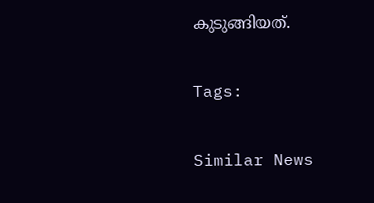കുടുങ്ങിയത്.

Tags:

Similar News